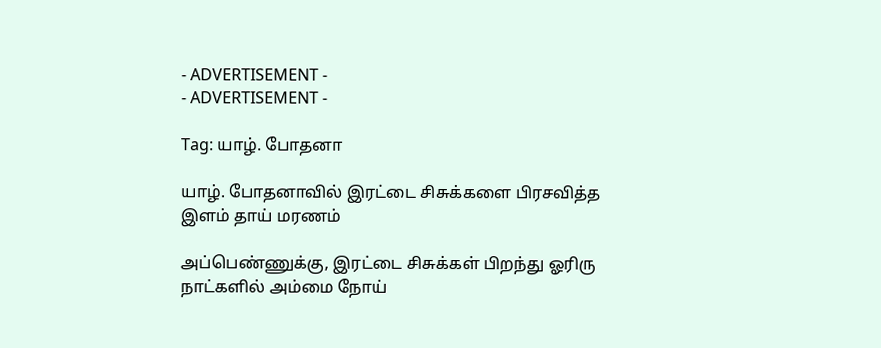- ADVERTISEMENT -
- ADVERTISEMENT -

Tag: யாழ். போதனா

யாழ். போதனாவில் இரட்டை சிசுக்களை பிரசவித்த இளம் தாய் மரணம்

அப்பெண்ணுக்கு, இரட்டை சிசுக்கள் பிறந்து ஓரிரு நாட்களில் அம்மை நோய்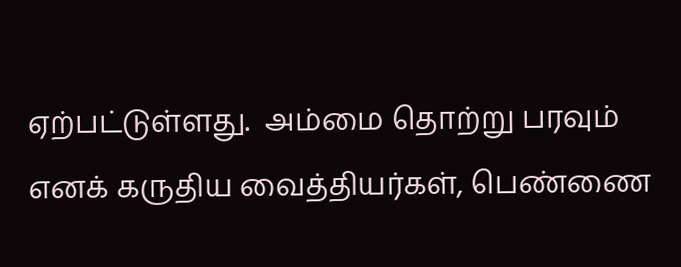ஏற்பட்டுள்ளது.  அம்மை தொற்று பரவும் எனக் கருதிய வைத்தியர்கள், பெண்ணை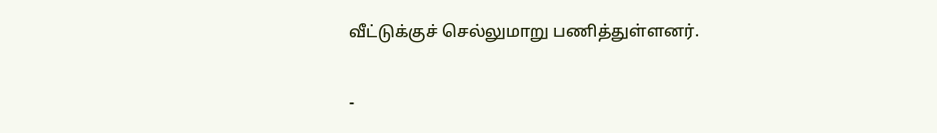வீட்டுக்குச் செல்லுமாறு பணித்துள்ளனர்.

-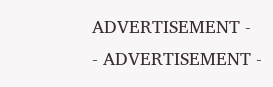ADVERTISEMENT -
- ADVERTISEMENT -